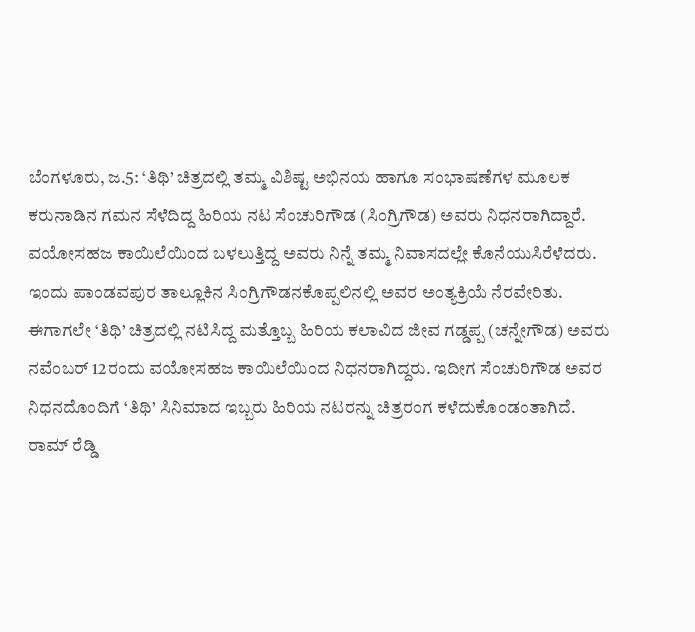ಬೆಂಗಳೂರು, ಜ.5: ‘ತಿಥಿ’ ಚಿತ್ರದಲ್ಲಿ ತಮ್ಮ ವಿಶಿಷ್ಟ ಅಭಿನಯ ಹಾಗೂ ಸಂಭಾಷಣೆಗಳ ಮೂಲಕ ಕರುನಾಡಿನ ಗಮನ ಸೆಳೆದಿದ್ದ ಹಿರಿಯ ನಟ ಸೆಂಚುರಿಗೌಡ (ಸಿಂಗ್ರಿಗೌಡ) ಅವರು ನಿಧನರಾಗಿದ್ದಾರೆ. ವಯೋಸಹಜ ಕಾಯಿಲೆಯಿಂದ ಬಳಲುತ್ತಿದ್ದ ಅವರು ನಿನ್ನೆ ತಮ್ಮ ನಿವಾಸದಲ್ಲೇ ಕೊನೆಯುಸಿರೆಳೆದರು. ಇಂದು ಪಾಂಡವಪುರ ತಾಲ್ಲೂಕಿನ ಸಿಂಗ್ರಿಗೌಡನಕೊಪ್ಪಲಿನಲ್ಲಿ ಅವರ ಅಂತ್ಯಕ್ರಿಯೆ ನೆರವೇರಿತು.
ಈಗಾಗಲೇ ‘ತಿಥಿ’ ಚಿತ್ರದಲ್ಲಿ ನಟಿಸಿದ್ದ ಮತ್ತೊಬ್ಬ ಹಿರಿಯ ಕಲಾವಿದ ಜೀವ ಗಡ್ಡಪ್ಪ (ಚನ್ನೇಗೌಡ) ಅವರು ನವೆಂಬರ್ 12ರಂದು ವಯೋಸಹಜ ಕಾಯಿಲೆಯಿಂದ ನಿಧನರಾಗಿದ್ದರು. ಇದೀಗ ಸೆಂಚುರಿಗೌಡ ಅವರ ನಿಧನದೊಂದಿಗೆ ‘ತಿಥಿ’ ಸಿನಿಮಾದ ಇಬ್ಬರು ಹಿರಿಯ ನಟರನ್ನು ಚಿತ್ರರಂಗ ಕಳೆದುಕೊಂಡಂತಾಗಿದೆ.
ರಾಮ್ ರೆಡ್ಡಿ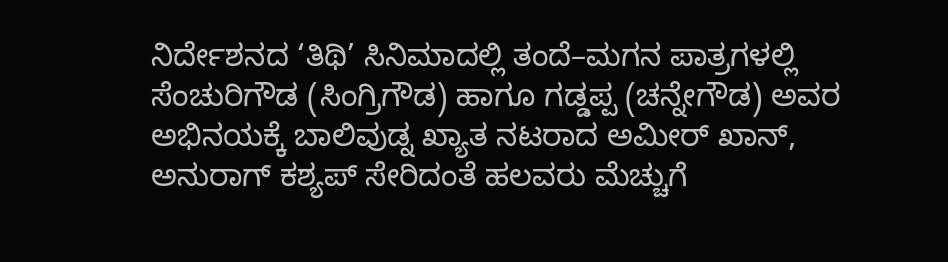ನಿರ್ದೇಶನದ ‘ತಿಥಿ’ ಸಿನಿಮಾದಲ್ಲಿ ತಂದೆ–ಮಗನ ಪಾತ್ರಗಳಲ್ಲಿ ಸೆಂಚುರಿಗೌಡ (ಸಿಂಗ್ರಿಗೌಡ) ಹಾಗೂ ಗಡ್ಡಪ್ಪ (ಚನ್ನೇಗೌಡ) ಅವರ ಅಭಿನಯಕ್ಕೆ ಬಾಲಿವುಡ್ನ ಖ್ಯಾತ ನಟರಾದ ಅಮೀರ್ ಖಾನ್, ಅನುರಾಗ್ ಕಶ್ಯಪ್ ಸೇರಿದಂತೆ ಹಲವರು ಮೆಚ್ಚುಗೆ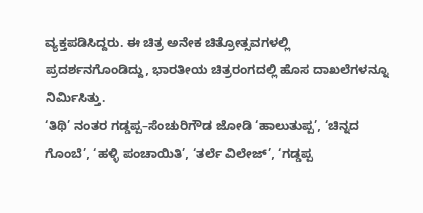ವ್ಯಕ್ತಪಡಿಸಿದ್ದರು. ಈ ಚಿತ್ರ ಅನೇಕ ಚಿತ್ರೋತ್ಸವಗಳಲ್ಲಿ ಪ್ರದರ್ಶನಗೊಂಡಿದ್ದು, ಭಾರತೀಯ ಚಿತ್ರರಂಗದಲ್ಲಿ ಹೊಸ ದಾಖಲೆಗಳನ್ನೂ ನಿರ್ಮಿಸಿತ್ತು.
‘ತಿಥಿ’ ನಂತರ ಗಡ್ಡಪ್ಪ–ಸೆಂಚುರಿಗೌಡ ಜೋಡಿ ‘ಹಾಲುತುಪ್ಪ’, ‘ಚಿನ್ನದ ಗೊಂಬೆ’, ‘ಹಳ್ಳಿ ಪಂಚಾಯಿತಿ’, ‘ತರ್ಲೆ ವಿಲೇಜ್’, ‘ಗಡ್ಡಪ್ಪ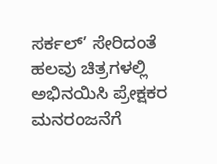ಸರ್ಕಲ್’ ಸೇರಿದಂತೆ ಹಲವು ಚಿತ್ರಗಳಲ್ಲಿ ಅಭಿನಯಿಸಿ ಪ್ರೇಕ್ಷಕರ ಮನರಂಜನೆಗೆ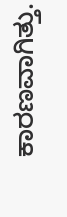ಕಾರಣವಾಗಿತ್ತು.